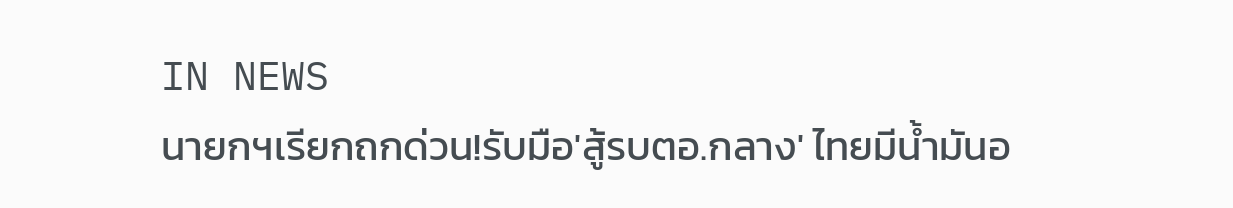IN NEWS
นายกฯเรียกถกด่วน!รับมือ'สู้รบตอ.กลาง' ไทยมีน้ำมันอ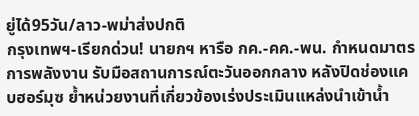ยู่ได้95วัน/ลาว-พม่าส่งปกติ
กรุงเทพฯ-เรียกด่วน! นายกฯ หารือ กค.-คค.-พน. กำหนดมาตรการพลังงาน รับมือสถานการณ์ตะวันออกกลาง หลังปิดช่องแคบฮอร์มุซ ย้ำหน่วยงานที่เกี่ยวข้องเร่งประเมินแหล่งนำเข้าน้ำ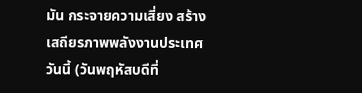มัน กระจายความเสี่ยง สร้างเสถียรภาพพลังงานประเทศ
วันนี้ (วันพฤหัสบดีที่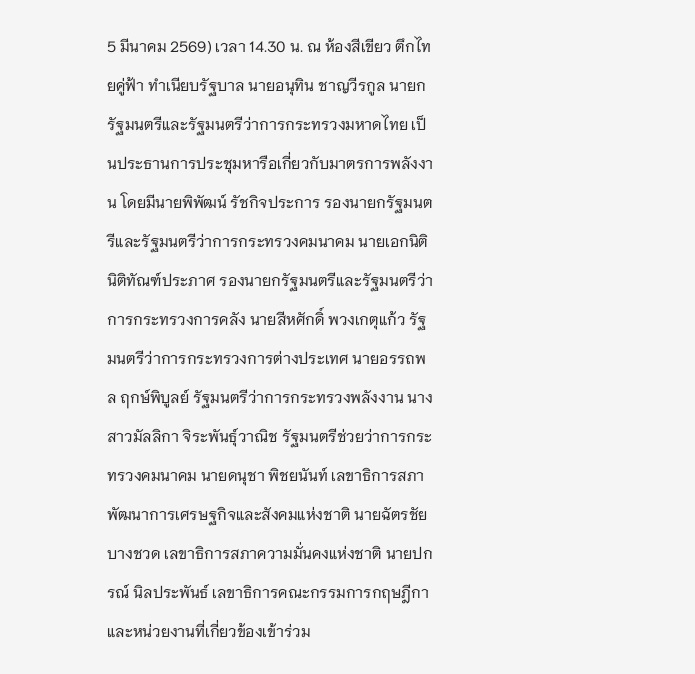5 มีนาคม 2569) เวลา 14.30 น. ณ ห้องสีเขียว ตึกไทยคู่ฟ้า ทำเนียบรัฐบาล นายอนุทิน ชาญวีรกูล นายกรัฐมนตรีและรัฐมนตรีว่าการกระทรวงมหาดไทย เป็นประธานการประชุมหารือเกี่ยวกับมาตรการพลังงาน โดยมีนายพิพัฒน์ รัชกิจประการ รองนายกรัฐมนตรีและรัฐมนตรีว่าการกระทรวงคมนาคม นายเอกนิติ นิติทัณฑ์ประภาศ รองนายกรัฐมนตรีและรัฐมนตรีว่าการกระทรวงการคลัง นายสีหศักดิ์ พวงเกตุแก้ว รัฐมนตรีว่าการกระทรวงการต่างประเทศ นายอรรถพล ฤกษ์พิบูลย์ รัฐมนตรีว่าการกระทรวงพลังงาน นางสาวมัลลิกา จิระพันธุ์วาณิช รัฐมนตรีช่วยว่าการกระทรวงคมนาคม นายดนุชา พิชยนันท์ เลขาธิการสภาพัฒนาการเศรษฐกิจและสังคมแห่งชาติ นายฉัตรชัย บางชวด เลขาธิการสภาความมั่นคงแห่งชาติ นายปกรณ์ นิลประพันธ์ เลขาธิการคณะกรรมการกฤษฎีกา และหน่วยงานที่เกี่ยวข้องเข้าร่วม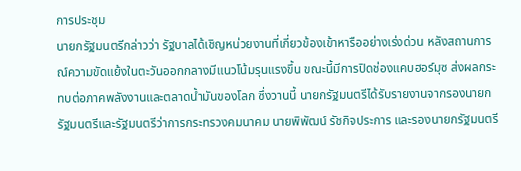การประชุม
นายกรัฐมนตรีกล่าวว่า รัฐบาลได้เชิญหน่วยงานที่เกี่ยวข้องเข้าหารืออย่างเร่งด่วน หลังสถานการณ์ความขัดแย้งในตะวันออกกลางมีแนวโน้มรุนแรงขึ้น ขณะนี้มีการปิดช่องแคบฮอร์มุซ ส่งผลกระทบต่อภาคพลังงานและตลาดน้ำมันของโลก ซึ่งวานนี้ นายกรัฐมนตรีได้รับรายงานจากรองนายกรัฐมนตรีและรัฐมนตรีว่าการกระทรวงคมนาคม นายพิพัฒน์ รัชกิจประการ และรองนายกรัฐมนตรี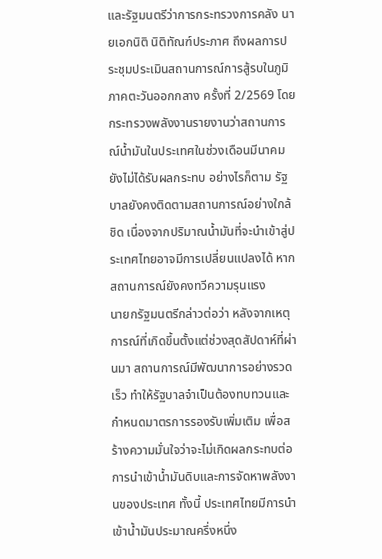และรัฐมนตรีว่าการกระทรวงการคลัง นายเอกนิติ นิติทัณฑ์ประภาศ ถึงผลการประชุมประเมินสถานการณ์การสู้รบในภูมิภาคตะวันออกกลาง ครั้งที่ 2/2569 โดยกระทรวงพลังงานรายงานว่าสถานการณ์น้ำมันในประเทศในช่วงเดือนมีนาคมยังไม่ได้รับผลกระทบ อย่างไรก็ตาม รัฐบาลยังคงติดตามสถานการณ์อย่างใกล้ชิด เนื่องจากปริมาณน้ำมันที่จะนำเข้าสู่ประเทศไทยอาจมีการเปลี่ยนแปลงได้ หากสถานการณ์ยังคงทวีความรุนแรง
นายกรัฐมนตรีกล่าวต่อว่า หลังจากเหตุการณ์ที่เกิดขึ้นตั้งแต่ช่วงสุดสัปดาห์ที่ผ่านมา สถานการณ์มีพัฒนาการอย่างรวดเร็ว ทำให้รัฐบาลจำเป็นต้องทบทวนและกำหนดมาตรการรองรับเพิ่มเติม เพื่อสร้างความมั่นใจว่าจะไม่เกิดผลกระทบต่อการนำเข้าน้ำมันดิบและการจัดหาพลังงานของประเทศ ทั้งนี้ ประเทศไทยมีการนำเข้าน้ำมันประมาณครึ่งหนึ่ง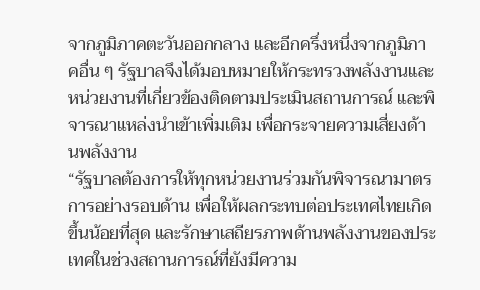จากภูมิภาคตะวันออกกลาง และอีกครึ่งหนึ่งจากภูมิภาคอื่น ๆ รัฐบาลจึงได้มอบหมายให้กระทรวงพลังงานและหน่วยงานที่เกี่ยวข้องติดตามประเมินสถานการณ์ และพิจารณาแหล่งนำเข้าเพิ่มเติม เพื่อกระจายความเสี่ยงด้านพลังงาน
“รัฐบาลต้องการให้ทุกหน่วยงานร่วมกันพิจารณามาตรการอย่างรอบด้าน เพื่อให้ผลกระทบต่อประเทศไทยเกิดขึ้นน้อยที่สุด และรักษาเสถียรภาพด้านพลังงานของประเทศในช่วงสถานการณ์ที่ยังมีความ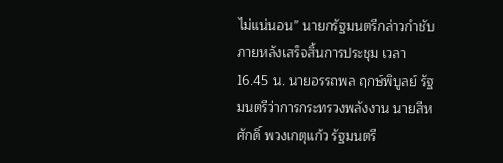ไม่แน่นอน” นายกรัฐมนตรีกล่าวกำชับ
ภายหลังเสร็จสิ้นการประชุม เวลา 16.45 น. นายอรรถพล ฤกษ์พิบูลย์ รัฐมนตรีว่าการกระทรวงพลังงาน นายสีหศักดิ์ พวงเกตุแก้ว รัฐมนตรี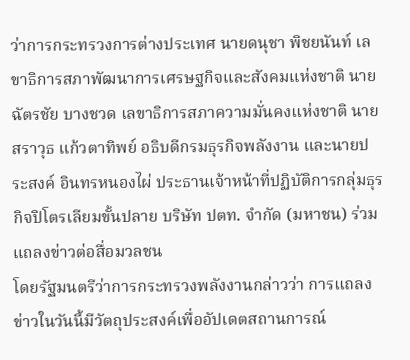ว่าการกระทรวงการต่างประเทศ นายดนุชา พิชยนันท์ เลขาธิการสภาพัฒนาการเศรษฐกิจและสังคมแห่งชาติ นายฉัตรชัย บางชวด เลขาธิการสภาความมั่นคงแห่งชาติ นายสราวุธ แก้วตาทิพย์ อธิบดีกรมธุรกิจพลังงาน และนายประสงค์ อินทรหนองไผ่ ประธานเจ้าหน้าที่ปฏิบัติการกลุ่มธุรกิจปิโตรเลียมขั้นปลาย บริษัท ปตท. จำกัด (มหาชน) ร่วมแถลงข่าวต่อสื่อมวลชน
โดยรัฐมนตรีว่าการกระทรวงพลังงานกล่าวว่า การแถลงข่าวในวันนี้มีวัตถุประสงค์เพื่ออัปเดตสถานการณ์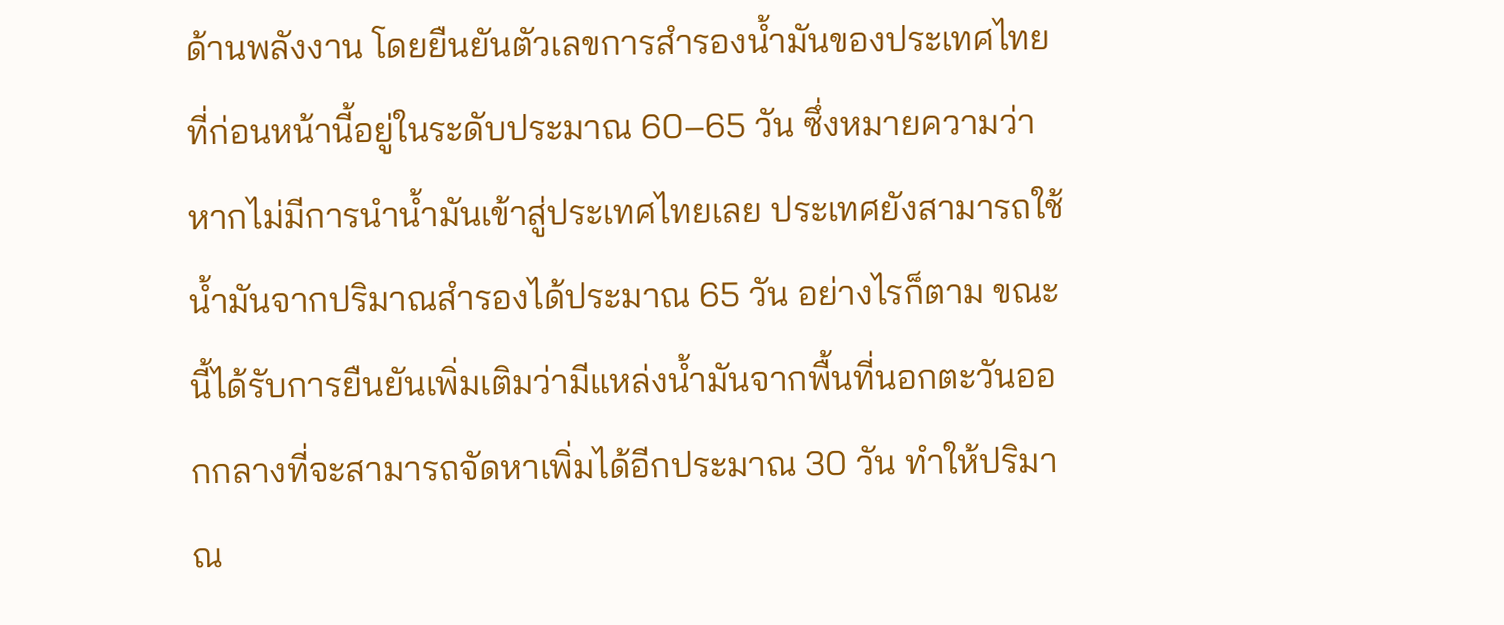ด้านพลังงาน โดยยืนยันตัวเลขการสำรองน้ำมันของประเทศไทยที่ก่อนหน้านี้อยู่ในระดับประมาณ 60–65 วัน ซึ่งหมายความว่า หากไม่มีการนำน้ำมันเข้าสู่ประเทศไทยเลย ประเทศยังสามารถใช้น้ำมันจากปริมาณสำรองได้ประมาณ 65 วัน อย่างไรก็ตาม ขณะนี้ได้รับการยืนยันเพิ่มเติมว่ามีแหล่งน้ำมันจากพื้นที่นอกตะวันออกกลางที่จะสามารถจัดหาเพิ่มได้อีกประมาณ 30 วัน ทำให้ปริมาณ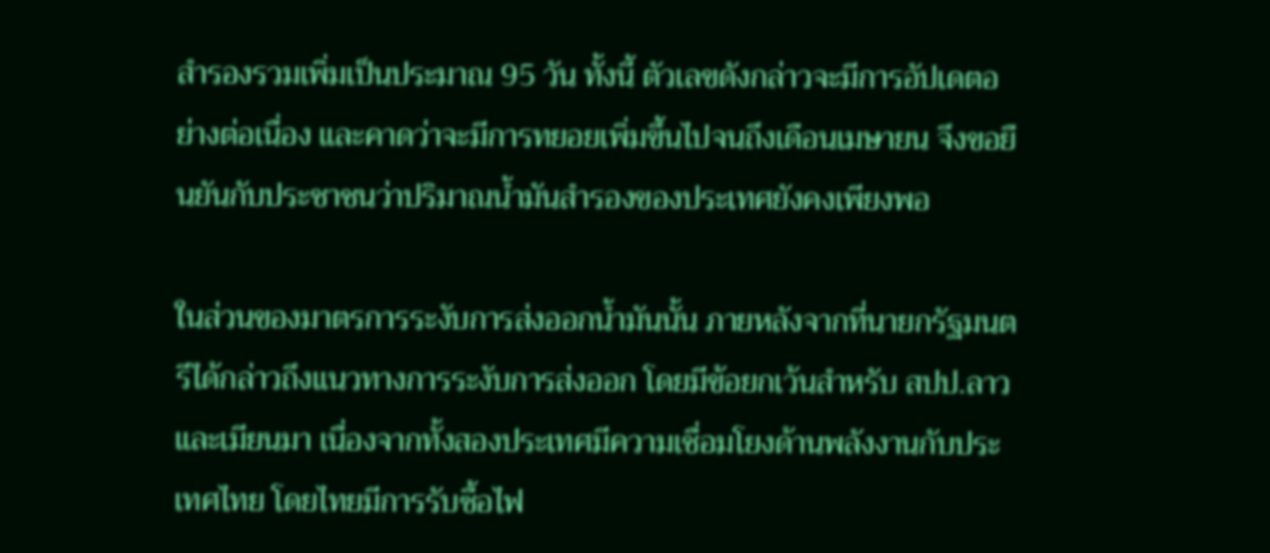สำรองรวมเพิ่มเป็นประมาณ 95 วัน ทั้งนี้ ตัวเลขดังกล่าวจะมีการอัปเดตอย่างต่อเนื่อง และคาดว่าจะมีการทยอยเพิ่มขึ้นไปจนถึงเดือนเมษายน จึงขอยืนยันกับประชาชนว่าปริมาณน้ำมันสำรองของประเทศยังคงเพียงพอ

ในส่วนของมาตรการระงับการส่งออกน้ำมันนั้น ภายหลังจากที่นายกรัฐมนตรีได้กล่าวถึงแนวทางการระงับการส่งออก โดยมีข้อยกเว้นสำหรับ สปป.ลาว และเมียนมา เนื่องจากทั้งสองประเทศมีความเชื่อมโยงด้านพลังงานกับประเทศไทย โดยไทยมีการรับซื้อไฟ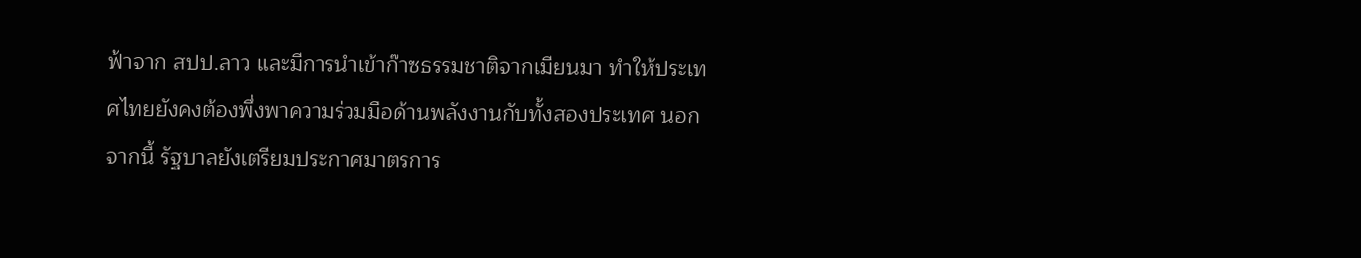ฟ้าจาก สปป.ลาว และมีการนำเข้าก๊าซธรรมชาติจากเมียนมา ทำให้ประเทศไทยยังคงต้องพึ่งพาความร่วมมือด้านพลังงานกับทั้งสองประเทศ นอกจากนี้ รัฐบาลยังเตรียมประกาศมาตรการ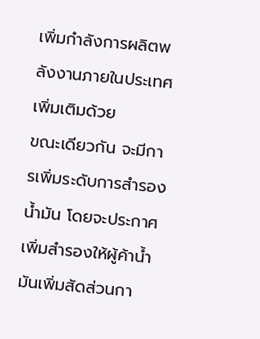เพิ่มกำลังการผลิตพลังงานภายในประเทศเพิ่มเติมด้วย
ขณะเดียวกัน จะมีการเพิ่มระดับการสำรองน้ำมัน โดยจะประกาศเพิ่มสำรองให้ผู้ค้าน้ำมันเพิ่มสัดส่วนกา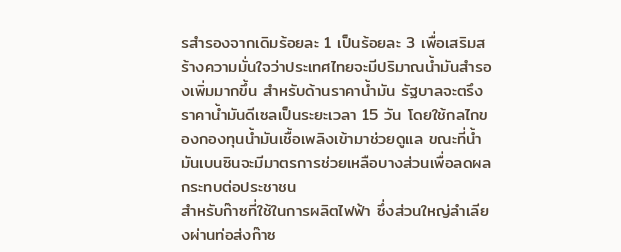รสำรองจากเดิมร้อยละ 1 เป็นร้อยละ 3 เพื่อเสริมสร้างความมั่นใจว่าประเทศไทยจะมีปริมาณน้ำมันสำรองเพิ่มมากขึ้น สำหรับด้านราคาน้ำมัน รัฐบาลจะตรึงราคาน้ำมันดีเซลเป็นระยะเวลา 15 วัน โดยใช้กลไกของกองทุนน้ำมันเชื้อเพลิงเข้ามาช่วยดูแล ขณะที่น้ำมันเบนซินจะมีมาตรการช่วยเหลือบางส่วนเพื่อลดผลกระทบต่อประชาชน
สำหรับก๊าซที่ใช้ในการผลิตไฟฟ้า ซึ่งส่วนใหญ่ลำเลียงผ่านท่อส่งก๊าซ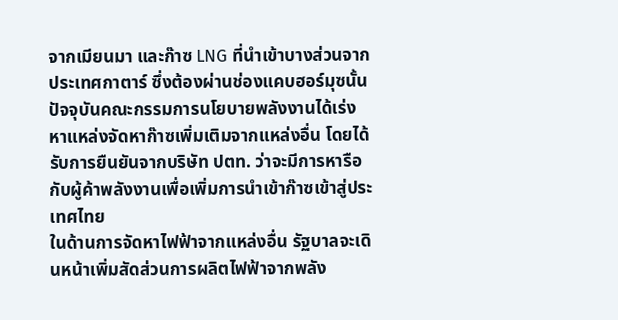จากเมียนมา และก๊าซ LNG ที่นำเข้าบางส่วนจากประเทศกาตาร์ ซึ่งต้องผ่านช่องแคบฮอร์มุซนั้น ปัจจุบันคณะกรรมการนโยบายพลังงานได้เร่งหาแหล่งจัดหาก๊าซเพิ่มเติมจากแหล่งอื่น โดยได้รับการยืนยันจากบริษัท ปตท. ว่าจะมีการหารือกับผู้ค้าพลังงานเพื่อเพิ่มการนำเข้าก๊าซเข้าสู่ประเทศไทย
ในด้านการจัดหาไฟฟ้าจากแหล่งอื่น รัฐบาลจะเดินหน้าเพิ่มสัดส่วนการผลิตไฟฟ้าจากพลัง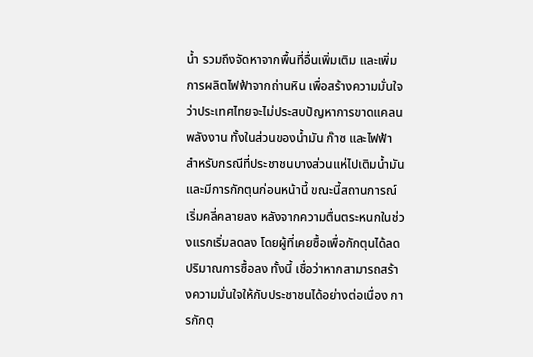น้ำ รวมถึงจัดหาจากพื้นที่อื่นเพิ่มเติม และเพิ่มการผลิตไฟฟ้าจากถ่านหิน เพื่อสร้างความมั่นใจว่าประเทศไทยจะไม่ประสบปัญหาการขาดแคลนพลังงาน ทั้งในส่วนของน้ำมัน ก๊าซ และไฟฟ้า
สำหรับกรณีที่ประชาชนบางส่วนแห่ไปเติมน้ำมันและมีการกักตุนก่อนหน้านี้ ขณะนี้สถานการณ์เริ่มคลี่คลายลง หลังจากความตื่นตระหนกในช่วงแรกเริ่มลดลง โดยผู้ที่เคยซื้อเพื่อกักตุนได้ลดปริมาณการซื้อลง ทั้งนี้ เชื่อว่าหากสามารถสร้างความมั่นใจให้กับประชาชนได้อย่างต่อเนื่อง การกักตุ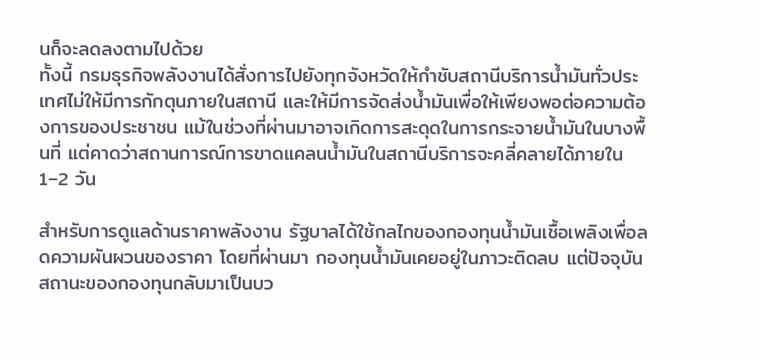นก็จะลดลงตามไปด้วย
ทั้งนี้ กรมธุรกิจพลังงานได้สั่งการไปยังทุกจังหวัดให้กำชับสถานีบริการน้ำมันทั่วประเทศไม่ให้มีการกักตุนภายในสถานี และให้มีการจัดส่งน้ำมันเพื่อให้เพียงพอต่อความต้องการของประชาชน แม้ในช่วงที่ผ่านมาอาจเกิดการสะดุดในการกระจายน้ำมันในบางพื้นที่ แต่คาดว่าสถานการณ์การขาดแคลนน้ำมันในสถานีบริการจะคลี่คลายได้ภายใน 1–2 วัน

สำหรับการดูแลด้านราคาพลังงาน รัฐบาลได้ใช้กลไกของกองทุนน้ำมันเชื้อเพลิงเพื่อลดความผันผวนของราคา โดยที่ผ่านมา กองทุนน้ำมันเคยอยู่ในภาวะติดลบ แต่ปัจจุบันสถานะของกองทุนกลับมาเป็นบว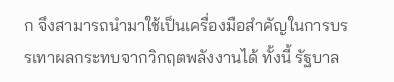ก จึงสามารถนำมาใช้เป็นเครื่องมือสำคัญในการบรรเทาผลกระทบจากวิกฤตพลังงานได้ ทั้งนี้ รัฐบาล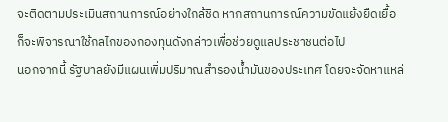จะติดตามประเมินสถานการณ์อย่างใกล้ชิด หากสถานการณ์ความขัดแย้งยืดเยื้อ ก็จะพิจารณาใช้กลไกของกองทุนดังกล่าวเพื่อช่วยดูแลประชาชนต่อไป
นอกจากนี้ รัฐบาลยังมีแผนเพิ่มปริมาณสำรองน้ำมันของประเทศ โดยจะจัดหาแหล่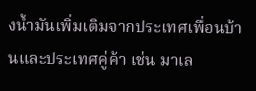งน้ำมันเพิ่มเติมจากประเทศเพื่อนบ้านและประเทศคู่ค้า เช่น มาเล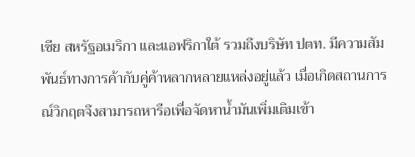เซีย สหรัฐอเมริกา และแอฟริกาใต้ รวมถึงบริษัท ปตท. มีความสัมพันธ์ทางการค้ากับคู่ค้าหลากหลายแหล่งอยู่แล้ว เมื่อเกิดสถานการณ์วิกฤตจึงสามารถหารือเพื่อจัดหาน้ำมันเพิ่มเติมเข้า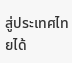สู่ประเทศไทยได้